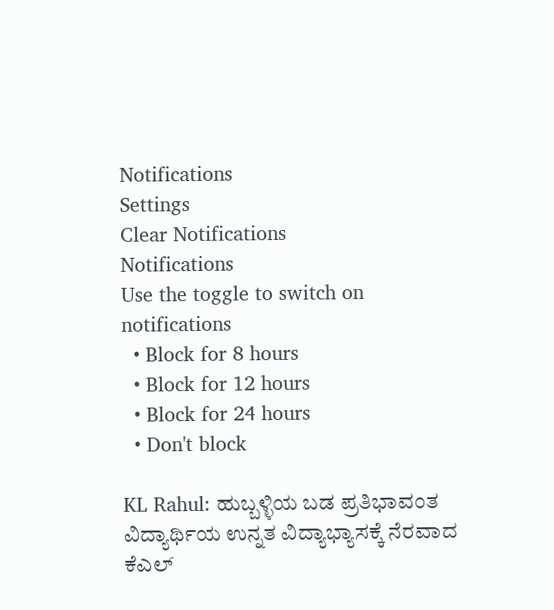Notifications
Settings
Clear Notifications
Notifications
Use the toggle to switch on notifications
  • Block for 8 hours
  • Block for 12 hours
  • Block for 24 hours
  • Don't block

KL Rahul: ಹುಬ್ಬಳ್ಳಿಯ ಬಡ ಪ್ರತಿಭಾವಂತ ವಿದ್ಯಾರ್ಥಿಯ ಉನ್ನತ ವಿದ್ಯಾಭ್ಯಾಸಕ್ಕೆ ನೆರವಾದ ಕೆಎಲ್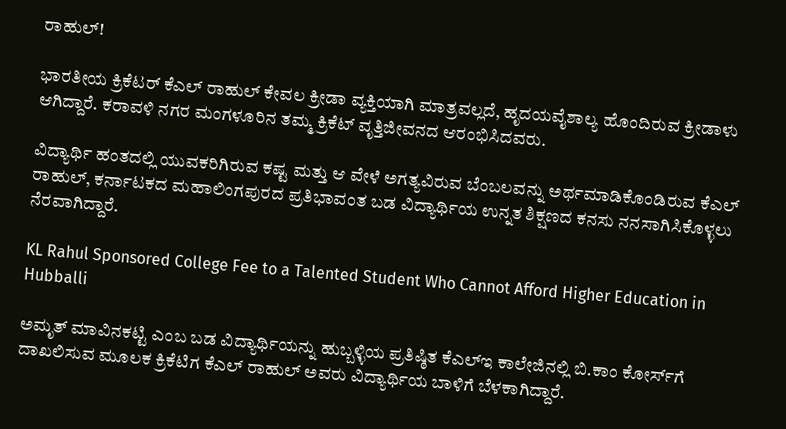ರಾಹುಲ್!

ಭಾರತೀಯ ಕ್ರಿಕೆಟರ್ ಕೆಎಲ್ ರಾಹುಲ್ ಕೇವಲ ಕ್ರೀಡಾ ವ್ಯಕ್ತಿಯಾಗಿ ಮಾತ್ರವಲ್ಲದೆ, ಹೃದಯವೈಶಾಲ್ಯ ಹೊಂದಿರುವ ಕ್ರೀಡಾಳು ಆಗಿದ್ದಾರೆ. ಕರಾವಳಿ ನಗರ ಮಂಗಳೂರಿನ ತಮ್ಮ ಕ್ರಿಕೆಟ್ ವೃತ್ತಿಜೀವನದ ಆರಂಭಿಸಿದವರು.

ವಿದ್ಯಾರ್ಥಿ ಹಂತದಲ್ಲಿ ಯುವಕರಿಗಿರುವ ಕಷ್ಟ ಮತ್ತು ಆ ವೇಳೆ ಅಗತ್ಯವಿರುವ ಬೆಂಬಲವನ್ನು ಅರ್ಥಮಾಡಿಕೊಂಡಿರುವ ಕೆಎಲ್ ರಾಹುಲ್, ಕರ್ನಾಟಕದ ಮಹಾಲಿಂಗಪುರದ ಪ್ರತಿಭಾವಂತ ಬಡ ವಿದ್ಯಾರ್ಥಿಯ ಉನ್ನತ ಶಿಕ್ಷಣದ ಕನಸು ನನಸಾಗಿಸಿಕೊಳ್ಳಲು ನೆರವಾಗಿದ್ದಾರೆ.

KL Rahul Sponsored College Fee to a Talented Student Who Cannot Afford Higher Education in Hubballi

ಅಮೃತ್ ಮಾವಿನಕಟ್ಟಿ ಎಂಬ ಬಡ ವಿದ್ಯಾರ್ಥಿಯನ್ನು ಹುಬ್ಬಳ್ಳಿಯ ಪ್ರತಿಷ್ಠಿತ ಕೆಎಲ್‌ಇ ಕಾಲೇಜಿನಲ್ಲಿ ಬಿ.ಕಾಂ ಕೋರ್ಸ್‌ಗೆ ದಾಖಲಿಸುವ ಮೂಲಕ ಕ್ರಿಕೆಟಿಗ ಕೆಎಲ್ ರಾಹುಲ್ ಅವರು ವಿದ್ಯಾರ್ಥಿಯ ಬಾಳಿಗೆ ಬೆಳಕಾಗಿದ್ದಾರೆ.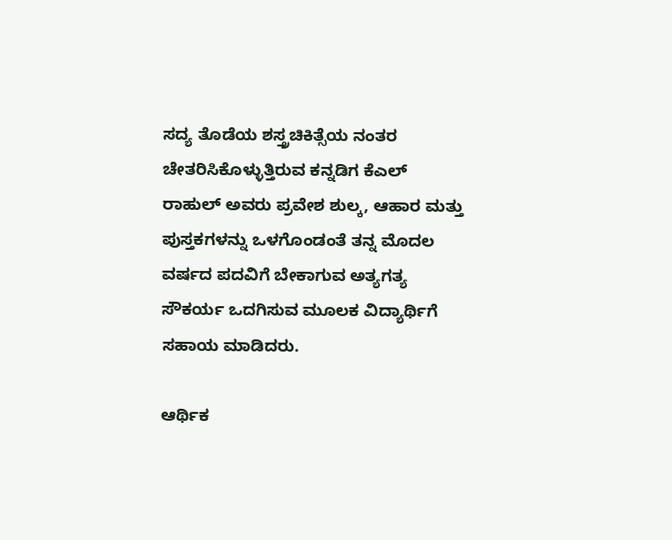ಸದ್ಯ ತೊಡೆಯ ಶಸ್ತ್ರಚಿಕಿತ್ಸೆಯ ನಂತರ ಚೇತರಿಸಿಕೊಳ್ಳುತ್ತಿರುವ ಕನ್ನಡಿಗ ಕೆಎಲ್ ರಾಹುಲ್ ಅವರು ಪ್ರವೇಶ ಶುಲ್ಕ, ಆಹಾರ ಮತ್ತು ಪುಸ್ತಕಗಳನ್ನು ಒಳಗೊಂಡಂತೆ ತನ್ನ ಮೊದಲ ವರ್ಷದ ಪದವಿಗೆ ಬೇಕಾಗುವ ಅತ್ಯಗತ್ಯ ಸೌಕರ್ಯ ಒದಗಿಸುವ ಮೂಲಕ ವಿದ್ಯಾರ್ಥಿಗೆ ಸಹಾಯ ಮಾಡಿದರು.

ಆರ್ಥಿಕ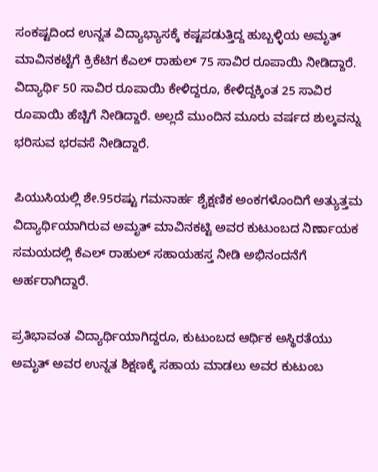ಸಂಕಷ್ಟದಿಂದ ಉನ್ನತ ವಿದ್ಯಾಭ್ಯಾಸಕ್ಕೆ ಕಷ್ಟಪಡುತ್ತಿದ್ದ ಹುಬ್ಬಳ್ಳಿಯ ಅಮೃತ್ ಮಾವಿನಕಟ್ಟೆಗೆ ಕ್ರಿಕೆಟಿಗ ಕೆಎಲ್ ರಾಹುಲ್ 75 ಸಾವಿರ ರೂಪಾಯಿ ನೀಡಿದ್ದಾರೆ. ವಿದ್ಯಾರ್ಥಿ 50 ಸಾವಿರ ರೂಪಾಯಿ ಕೇಳಿದ್ದರೂ, ಕೇಳಿದ್ದಕ್ಕಿಂತ 25 ಸಾವಿರ ರೂಪಾಯಿ ಹೆಚ್ಚಿಗೆ ನೀಡಿದ್ದಾರೆ. ಅಲ್ಲದೆ ಮುಂದಿನ ಮೂರು ವರ್ಷದ ಶುಲ್ಕವನ್ನು ಭರಿಸುವ ಭರವಸೆ ನೀಡಿದ್ದಾರೆ.

ಪಿಯುಸಿಯಲ್ಲಿ ಶೇ.95ರಷ್ಟು ಗಮನಾರ್ಹ ಶೈಕ್ಷಣಿಕ ಅಂಕಗಳೊಂದಿಗೆ ಅತ್ಯುತ್ತಮ ವಿದ್ಯಾರ್ಥಿಯಾಗಿರುವ ಅಮೃತ್ ಮಾವಿನಕಟ್ಟಿ ಅವರ ಕುಟುಂಬದ ನಿರ್ಣಾಯಕ ಸಮಯದಲ್ಲಿ ಕೆಎಲ್ ರಾಹುಲ್ ಸಹಾಯಹಸ್ತ ನೀಡಿ ಅಭಿನಂದನೆಗೆ ಅರ್ಹರಾಗಿದ್ದಾರೆ.

ಪ್ರತಿಭಾವಂತ ವಿದ್ಯಾರ್ಥಿಯಾಗಿದ್ದರೂ, ಕುಟುಂಬದ ಆರ್ಥಿಕ ಅಸ್ಥಿರತೆಯು ಅಮೃತ್ ಅವರ ಉನ್ನತ ಶಿಕ್ಷಣಕ್ಕೆ ಸಹಾಯ ಮಾಡಲು ಅವರ ಕುಟುಂಬ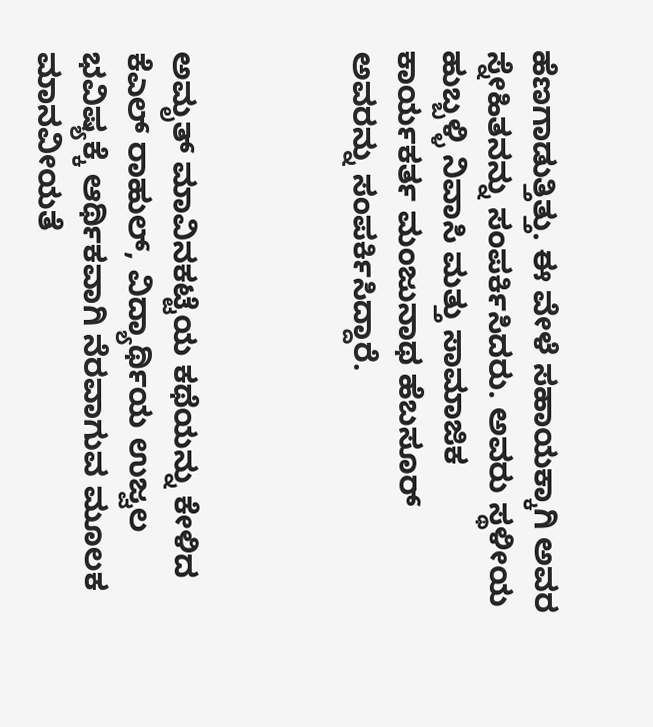ಹೆಣಗಾಡುತ್ತಿತ್ತು. ಈ ವೇಳೆ ಸಹಾಯಕ್ಕಾಗಿ ಅವರ ಸ್ನೇಹಿತನನ್ನು ಸಂಪರ್ಕಿಸಿದರು. ಅವರು ಸ್ಥಳೀಯ ಹುಬ್ಬಳ್ಳಿ ನಿವಾಸಿ ಮತ್ತು ಸಾಮಾಜಿಕ ಕಾರ್ಯಕರ್ತ ಮಂಜುನಾಥ ಹೆಬಸೂರ್ ಅವರನ್ನು ಸಂಪರ್ಕಿಸಿದ್ದಾರೆ.



ಅಮೃತ್ ಮಾವಿನಕಟ್ಟೆಯ ಕಥೆಯನ್ನು ಕೇಳಿದ ಕೆಎಲ್ ರಾಹುಲ್, ವಿದ್ಯಾರ್ಥಿಯ ಉಜ್ವಲ ಭವಿಷ್ಯಕ್ಕೆ ಆರ್ಥಿಕವಾಗಿ ನೆರವಾಗುವ ಮೂಲಕ ಮಾನವೀಯತೆ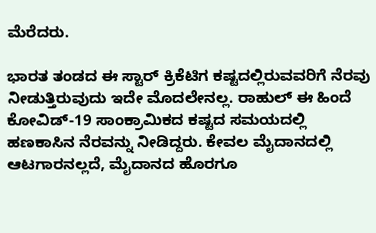ಮೆರೆದರು.

ಭಾರತ ತಂಡದ ಈ ಸ್ಟಾರ್ ಕ್ರಿಕೆಟಿಗ ಕಷ್ಟದಲ್ಲಿರುವವರಿಗೆ ನೆರವು ನೀಡುತ್ತಿರುವುದು ಇದೇ ಮೊದಲೇನಲ್ಲ. ರಾಹುಲ್ ಈ ಹಿಂದೆ ಕೋವಿಡ್-19 ಸಾಂಕ್ರಾಮಿಕದ ಕಷ್ಟದ ಸಮಯದಲ್ಲಿ ಹಣಕಾಸಿನ ನೆರವನ್ನು ನೀಡಿದ್ದರು. ಕೇವಲ ಮೈದಾನದಲ್ಲಿ ಆಟಗಾರನಲ್ಲದೆ, ಮೈದಾನದ ಹೊರಗೂ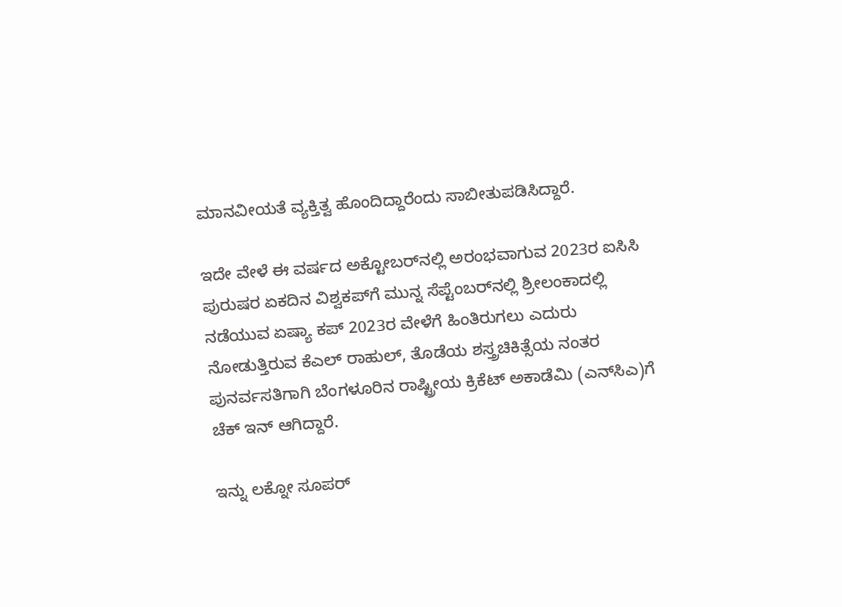ಮಾನವೀಯತೆ ವ್ಯಕ್ತಿತ್ವ ಹೊಂದಿದ್ದಾರೆಂದು ಸಾಬೀತುಪಡಿಸಿದ್ದಾರೆ.

ಇದೇ ವೇಳೆ ಈ ವರ್ಷದ ಅಕ್ಟೋಬರ್‌ನಲ್ಲಿ ಅರಂಭವಾಗುವ 2023ರ ಐಸಿಸಿ ಪುರುಷರ ಏಕದಿನ ವಿಶ್ವಕಪ್‌ಗೆ ಮುನ್ನ ಸೆಪ್ಟೆಂಬರ್‌ನಲ್ಲಿ ಶ್ರೀಲಂಕಾದಲ್ಲಿ ನಡೆಯುವ ಏಷ್ಯಾ ಕಪ್ 2023ರ ವೇಳೆಗೆ ಹಿಂತಿರುಗಲು ಎದುರು ನೋಡುತ್ತಿರುವ ಕೆಎಲ್ ರಾಹುಲ್, ತೊಡೆಯ ಶಸ್ತ್ರಚಿಕಿತ್ಸೆಯ ನಂತರ ಪುನರ್ವಸತಿಗಾಗಿ ಬೆಂಗಳೂರಿನ ರಾಷ್ಟ್ರೀಯ ಕ್ರಿಕೆಟ್ ಅಕಾಡೆಮಿ (ಎನ್‌ಸಿಎ)ಗೆ ಚೆಕ್ ಇನ್ ಆಗಿದ್ದಾರೆ.

ಇನ್ನು ಲಕ್ನೋ ಸೂಪರ್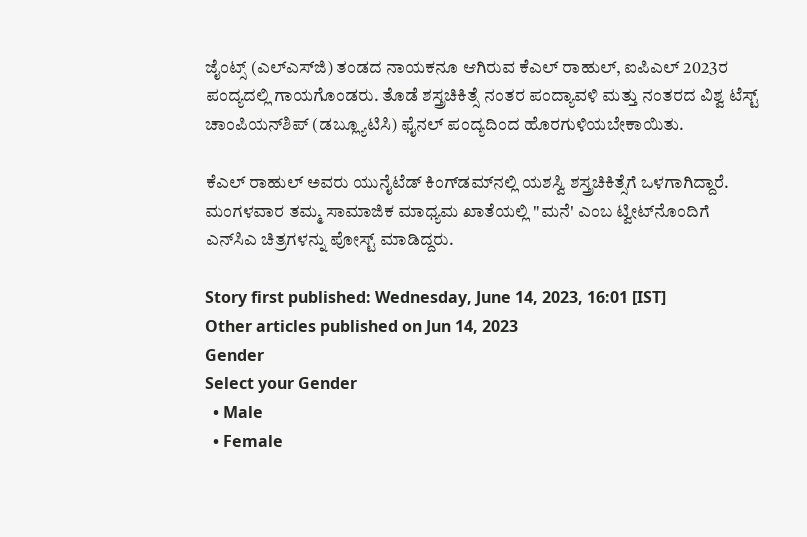ಜೈಂಟ್ಸ್ (ಎಲ್‌ಎಸ್‌ಜಿ) ತಂಡದ ನಾಯಕನೂ ಆಗಿರುವ ಕೆಎಲ್ ರಾಹುಲ್, ಐಪಿಎಲ್ 2023ರ ಪಂದ್ಯದಲ್ಲಿ ಗಾಯಗೊಂಡರು. ತೊಡೆ ಶಸ್ತ್ರಚಿಕಿತ್ಸೆ ನಂತರ ಪಂದ್ಯಾವಳಿ ಮತ್ತು ನಂತರದ ವಿಶ್ವ ಟೆಸ್ಟ್ ಚಾಂಪಿಯನ್‌ಶಿಪ್ (ಡಬ್ಲ್ಯೂಟಿಸಿ) ಫೈನಲ್‌ ಪಂದ್ಯದಿಂದ ಹೊರಗುಳಿಯಬೇಕಾಯಿತು.

ಕೆಎಲ್ ರಾಹುಲ್ ಅವರು ಯುನೈಟೆಡ್ ಕಿಂಗ್‌ಡಮ್‌ನಲ್ಲಿ ಯಶಸ್ವಿ ಶಸ್ತ್ರಚಿಕಿತ್ಸೆಗೆ ಒಳಗಾಗಿದ್ದಾರೆ. ಮಂಗಳವಾರ ತಮ್ಮ ಸಾಮಾಜಿಕ ಮಾಧ್ಯಮ ಖಾತೆಯಲ್ಲಿ "ಮನೆ' ಎಂಬ ಟ್ವೀಟ್‌ನೊಂದಿಗೆ ಎನ್‌ಸಿಎ ಚಿತ್ರಗಳನ್ನು ಪೋಸ್ಟ್ ಮಾಡಿದ್ದರು.

Story first published: Wednesday, June 14, 2023, 16:01 [IST]
Other articles published on Jun 14, 2023
Gender
Select your Gender
  • Male
  • Female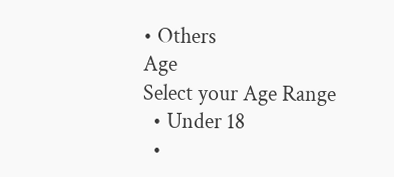• Others
Age
Select your Age Range
  • Under 18
  •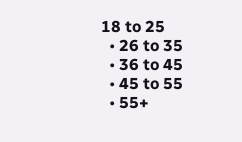18 to 25
  • 26 to 35
  • 36 to 45
  • 45 to 55
  • 55+